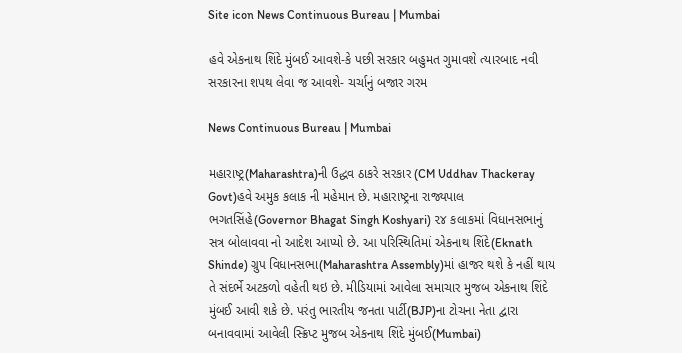Site icon News Continuous Bureau | Mumbai

હવે એકનાથ શિંદે મુંબઈ આવશે-કે પછી સરકાર બહુમત ગુમાવશે ત્યારબાદ નવી સરકારના શપથ લેવા જ આવશે- ચર્ચાનું બજાર ગરમ

News Continuous Bureau | Mumbai

મહારાષ્ટ્ર(Maharashtra)ની ઉદ્ધવ ઠાકરે સરકાર (CM Uddhav Thackeray Govt)હવે અમુક કલાક ની મહેમાન છે. મહારાષ્ટ્રના રાજ્યપાલ ભગતસિંહે(Governor Bhagat Singh Koshyari) ૨૪ કલાકમાં વિધાનસભાનું સત્ર બોલાવવા નો આદેશ આપ્યો છે. આ પરિસ્થિતિમાં એકનાથ શિંદે(Eknath Shinde) ગ્રુપ વિધાનસભા(Maharashtra Assembly)માં હાજર થશે કે નહીં થાય તે સંદર્ભે અટકળો વહેતી થઇ છે. મીડિયામાં આવેલા સમાચાર મુજબ એકનાથ શિંદે મુંબઈ આવી શકે છે. પરંતુ ભારતીય જનતા પાર્ટી(BJP)ના ટોચના નેતા દ્વારા બનાવવામાં આવેલી સ્ક્રિપ્ટ મુજબ એકનાથ શિંદે મુંબઈ(Mumbai)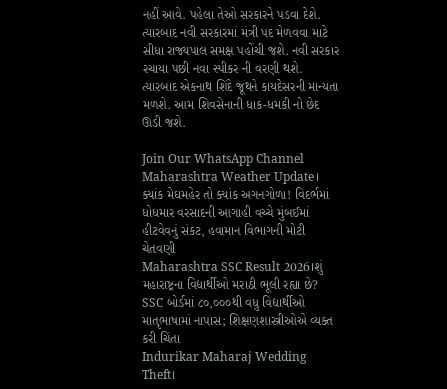નહીં આવે. પહેલા તેઓ સરકારને પડવા દેશે. ત્યારબાદ નવી સરકારમાં મંત્રી પદ મેળવવા માટે સીધા રાજ્યપાલ સમક્ષ પહોંચી જશે. નવી સરકાર રચાયા પછી નવા સ્પીકર ની વરણી થશે. ત્યારબાદ એકનાથ શિંદે જૂથને કાયદેસરની માન્યતા મળશે. આમ શિવસેનાની ધાક-ધમકી નો છેદ ઊડી જશે.

Join Our WhatsApp Channel
Maharashtra Weather Update। ક્યાંક મેઘમહેર તો ક્યાંક અગનગોળા! વિદર્ભમાં ધોધમાર વરસાદની આગાહી વચ્ચે મુંબઈમાં હીટવેવનું સંકટ, હવામાન વિભાગની મોટી ચેતવણી
Maharashtra SSC Result 2026।શું મહારાષ્ટ્રના વિદ્યાર્થીઓ મરાઠી ભૂલી રહ્યા છે? SSC બોર્ડમાં ૮૦,૦૦૦થી વધુ વિદ્યાર્થીઓ માતૃભાષામાં નાપાસ; શિક્ષણશાસ્ત્રીઓએ વ્યક્ત કરી ચિંતા
Indurikar Maharaj Wedding Theft।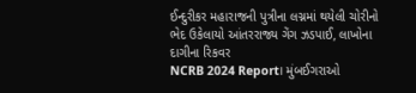ઈન્દુરીકર મહારાજની પુત્રીના લગ્નમાં થયેલી ચોરીનો ભેદ ઉકેલાયો આંતરરાજ્ય ગેંગ ઝડપાઈ, લાખોના દાગીના રિકવર
NCRB 2024 Report। મુંબઈગરાઓ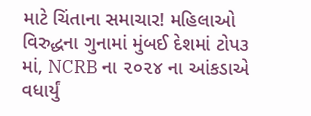માટે ચિંતાના સમાચાર! મહિલાઓ વિરુદ્ધના ગુનામાં મુંબઈ દેશમાં ટોપ૩ માં, NCRB ના ૨૦૨૪ ના આંકડાએ વધાર્યું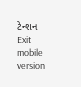ટેન્શન
Exit mobile version